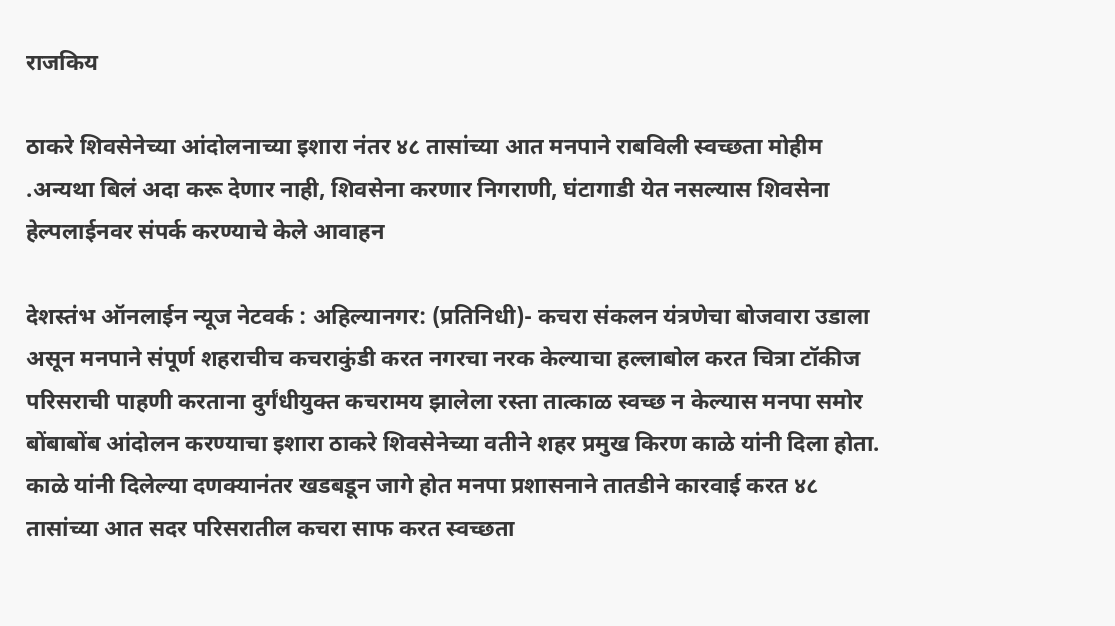राजकिय

ठाकरे शिवसेनेच्या आंदोलनाच्या इशारा नंतर ४८ तासांच्या आत मनपाने राबविली स्वच्छता मोहीम .अन्यथा बिलं अदा करू देणार नाही, शिवसेना करणार निगराणी, घंटागाडी येत नसल्यास शिवसेना हेल्पलाईनवर संपर्क करण्याचे केले आवाहन

देशस्तंभ ऑनलाईन न्यूज नेटवर्क : अहिल्यानगर: (प्रतिनिधी)- कचरा संकलन यंत्रणेचा बोजवारा उडाला असून मनपाने संपूर्ण शहराचीच कचराकुंडी करत नगरचा नरक केल्याचा हल्लाबोल करत चित्रा टॉकीज परिसराची पाहणी करताना दुर्गंधीयुक्त कचरामय झालेला रस्ता तात्काळ स्वच्छ न केल्यास मनपा समोर बोंबाबोंब आंदोलन करण्याचा इशारा ठाकरे शिवसेनेच्या वतीने शहर प्रमुख किरण काळे यांनी दिला होता. काळे यांनी दिलेल्या दणक्यानंतर खडबडून जागे होत मनपा प्रशासनाने तातडीने कारवाई करत ४८ तासांच्या आत सदर परिसरातील कचरा साफ करत स्वच्छता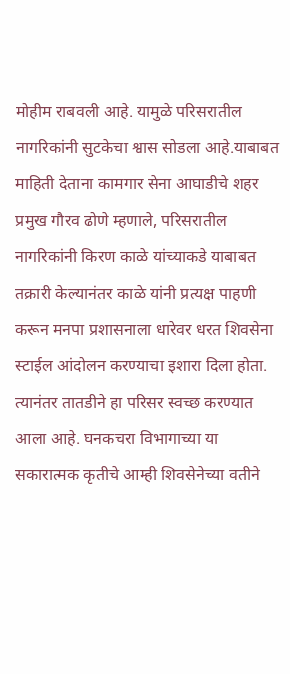मोहीम राबवली आहे. यामुळे परिसरातील नागरिकांनी सुटकेचा श्वास सोडला आहे.याबाबत माहिती देताना कामगार सेना आघाडीचे शहर प्रमुख गौरव ढोणे म्हणाले, परिसरातील नागरिकांनी किरण काळे यांच्याकडे याबाबत तक्रारी केल्यानंतर काळे यांनी प्रत्यक्ष पाहणी करून मनपा प्रशासनाला धारेवर धरत शिवसेना स्टाईल आंदोलन करण्याचा इशारा दिला होता. त्यानंतर तातडीने हा परिसर स्वच्छ करण्यात आला आहे. घनकचरा विभागाच्या या सकारात्मक कृतीचे आम्ही शिवसेनेच्या वतीने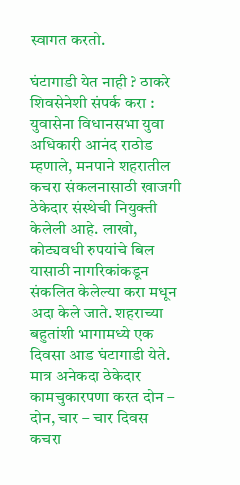स्वागत करतो.

घंटागाडी येत नाही ? ठाकरे शिवसेनेशी संपर्क करा :
युवासेना विधानसभा युवा अधिकारी आनंद राठोड म्हणाले, मनपाने शहरातील कचरा संकलनासाठी खाजगी ठेकेदार संस्थेची नियुक्ती केलेली आहे. लाखो, कोट्यवधी रुपयांचे बिल यासाठी नागरिकांकडून संकलित केलेल्या करा मधून अदा केले जाते. शहराच्या बहुतांशी भागामध्ये एक दिवसा आड घंटागाडी येते. मात्र अनेकदा ठेकेदार कामचुकारपणा करत दोन – दोन, चार – चार दिवस कचरा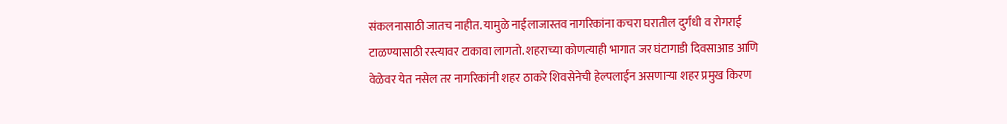संकलनासाठी जातच नाहीत. यामुळे नाईलाजास्तव नागरिकांना कचरा घरातील दुर्गंधी व रोगराई टाळण्यासाठी रस्त्यावर टाकावा लागतो. शहराच्या कोणत्याही भागात जर घंटागाडी दिवसाआड आणि वेळेवर येत नसेल तर नागरिकांनी शहर ठाकरे शिवसेनेची हेल्पलाईन असणाऱ्या शहर प्रमुख किरण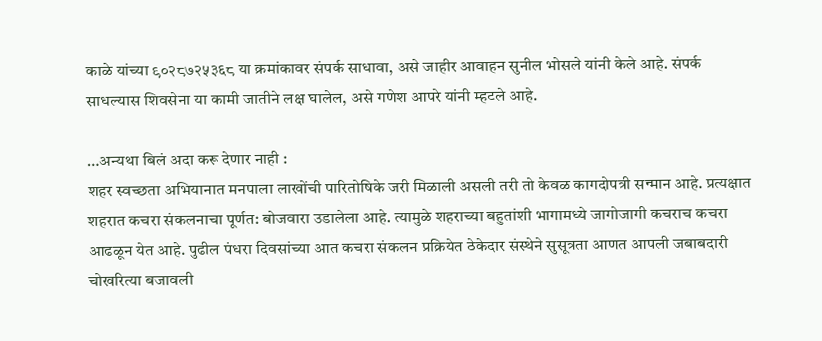काळे यांच्या ९०२८७२५३६८ या क्रमांकावर संपर्क साधावा, असे जाहीर आवाहन सुनील भोसले यांनी केले आहे. संपर्क साधल्यास शिवसेना या कामी जातीने लक्ष घालेल, असे गणेश आपरे यांनी म्हटले आहे.

…अन्यथा बिलं अदा करू देणार नाही :
शहर स्वच्छता अभियानात मनपाला लाखोंची पारितोषिके जरी मिळाली असली तरी तो केवळ कागदोपत्री सन्मान आहे. प्रत्यक्षात शहरात कचरा संकलनाचा पूर्णत: बोजवारा उडालेला आहे. त्यामुळे शहराच्या बहुतांशी भागामध्ये जागोजागी कचराच कचरा आढळून येत आहे. पुढील पंधरा दिवसांच्या आत कचरा संकलन प्रक्रियेत ठेकेदार संस्थेने सुसूत्रता आणत आपली जबाबदारी चोखरित्या बजावली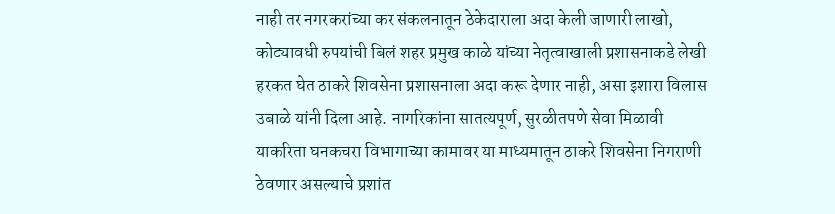नाही तर नगरकरांच्या कर संकलनातून ठेकेदाराला अदा केली जाणारी लाखो, कोट्यावधी रुपयांची बिलं शहर प्रमुख काळे यांच्या नेतृत्वाखाली प्रशासनाकडे लेखी हरकत घेत ठाकरे शिवसेना प्रशासनाला अदा करू देणार नाही, असा इशारा विलास उबाळे यांनी दिला आहे. नागरिकांना सातत्यपूर्ण, सुरळीतपणे सेवा मिळावी याकरिता घनकचरा विभागाच्या कामावर या माध्यमातून ठाकरे शिवसेना निगराणी ठेवणार असल्याचे प्रशांत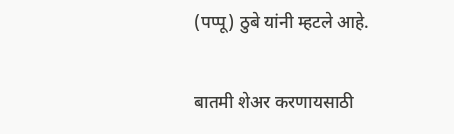(पप्पू) ठुबे यांनी म्हटले आहे.

बातमी शेअर करणायसाठी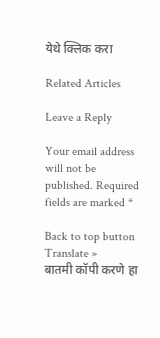येथे क्लिक करा

Related Articles

Leave a Reply

Your email address will not be published. Required fields are marked *

Back to top button
Translate »
बातमी कॉपी करणे हा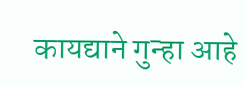कायद्याने गुन्हा आहे